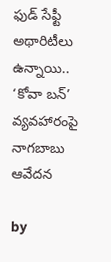ఫుడ్ సేఫ్టీ అథారిటీలు ఉన్నాయి.. ‘కోవా బన్’ వ్యవహారంపై నాగబాబు ఆవేదన

by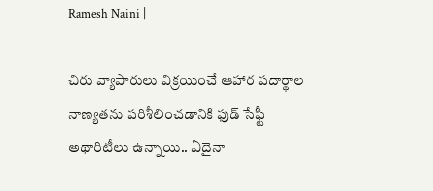Ramesh Naini |

చిరు వ్యాపారులు విక్రయించే ఆహార పదార్థాల నాణ్యతను పరిశీలించడానికి ఫుడ్ సేఫ్టీ అథారిటీలు ఉన్నాయి.. ఏదైనా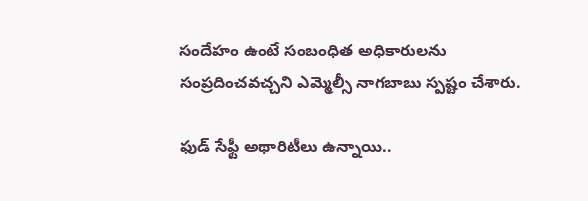సందేహం ఉంటే సంబంధిత అధికారులను సంప్రదించవచ్చని ఎమ్మెల్సీ నాగబాబు స్పష్టం చేశారు.

ఫుడ్ సేఫ్టీ అథారిటీలు ఉన్నాయి..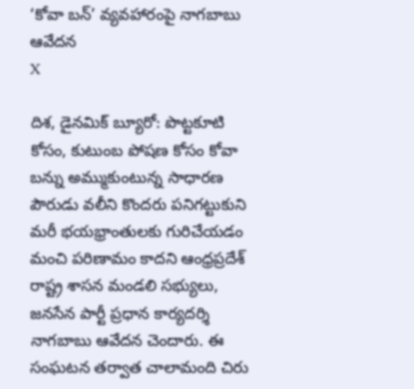‘కోవా బన్’ వ్యవహారంపై నాగబాబు ఆవేదన
X

దిశ, డైనమిక్ బ్యూరో: పొట్టకూటి కోసం, కుటుంబ పోషణ కోసం కోవా బన్ను అమ్ముకుంటున్న సాధారణ పౌరుడు వలీని కొందరు పనిగట్టుకుని మరీ భయభ్రాంతులకు గురిచేయడం మంచి పరిణామం కాదని ఆంధ్రప్రదేశ్ రాష్ట్ర శాసన మండలి సభ్యులు, జనసేన పార్టీ ప్రధాన కార్యదర్శి నాగబాబు ఆవేదన చెందారు. ఈ సంఘటన తర్వాత చాలామంది చిరు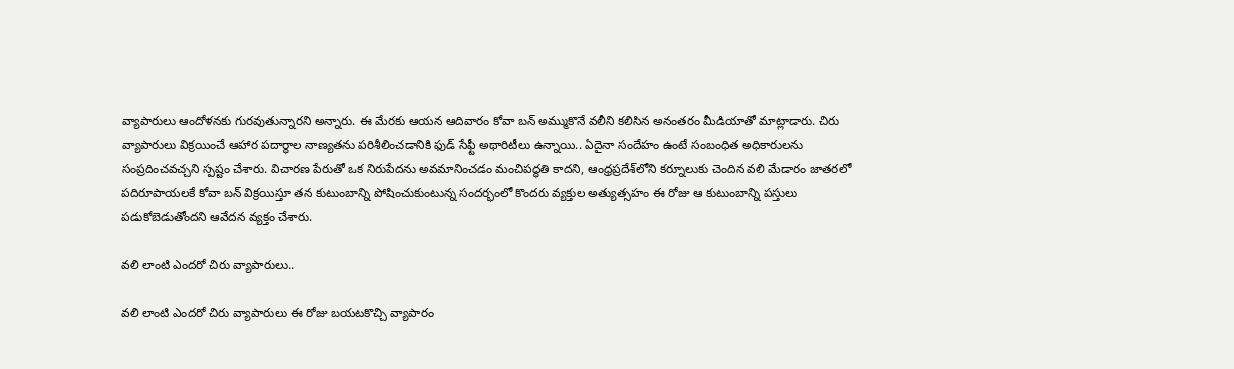వ్యాపారులు ఆందోళనకు గురవుతున్నారని అన్నారు. ఈ మేరకు ఆయన ఆదివారం కోవా బన్ అమ్ముకొనే వలీని కలిసిన అనంతరం మీడియాతో మాట్లాడారు. చిరు వ్యాపారులు విక్రయించే ఆహార పదార్థాల నాణ్యతను పరిశీలించడానికి ఫుడ్ సేఫ్టీ అథారిటీలు ఉన్నాయి.. ఏదైనా సందేహం ఉంటే సంబంధిత అధికారులను సంప్రదించవచ్చని స్పష్టం చేశారు. విచారణ పేరుతో ఒక నిరుపేదను అవమానించడం మంచిపద్ధతి కాదని, ఆంధ్రప్రదేశ్‌లోని క‌ర్నూలుకు చెందిన వలి మేడారం జాతరలో పదిరూపాయలకే కోవా బన్ విక్రయిస్తూ తన కుటుంబాన్ని పోషించుకుంటున్న సందర్భంలో కొందరు వ్యక్తుల అత్యుత్సహం ఈ రోజు ఆ కుటుంబాన్ని పస్తులు పడుకోబెడుతోందని ఆవేదన వ్యక్తం చేశారు.

వలి లాంటి ఎందరో చిరు వ్యాపారులు..

వలి లాంటి ఎందరో చిరు వ్యాపారులు ఈ రోజు బయటకొచ్చి వ్యాపారం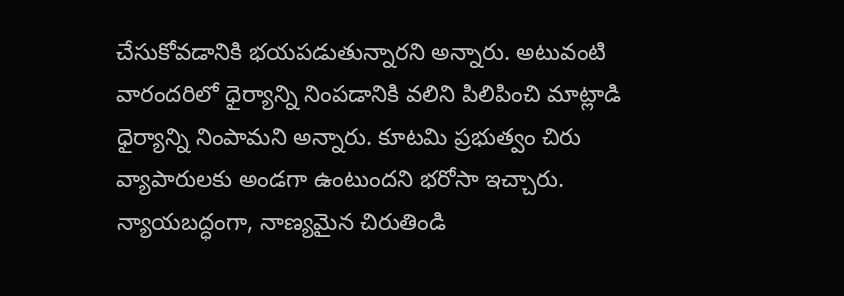చేసుకోవడానికి భయపడుతున్నారని అన్నారు. అటువంటి వారందరిలో ధైర్యాన్ని నింపడానికి వలిని పిలిపించి మాట్లాడి ధైర్యాన్ని నింపామని అన్నారు. కూటమి ప్రభుత్వం చిరు వ్యాపారులకు అండగా ఉంటుందని భరోసా ఇచ్చారు. న్యాయబద్ధంగా, నాణ్యమైన చిరుతిండి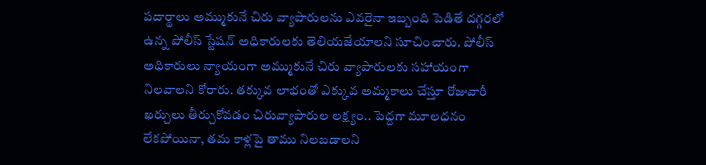పదార్థాలు అమ్ముకునే చిరు వ్యాపారులను ఎవరైనా ఇబ్బంది పెడితే దగ్గరలో ఉన్న పోలీస్ స్టేషన్ అధికారులకు తెలియజేయాలని సూచించారు. పోలీస్ అధికారులు న్యాయంగా అమ్ముకునే చిరు వ్యాపారులకు సహాయంగా నిలవాలని కోరారు. తక్కువ లాభంతో ఎక్కువ అమ్మకాలు చేస్తూ రోజువారీ ఖర్చులు తీర్చుకోవడం చిరువ్యాపారుల లక్ష్యం.. పెద్దగా మూలధనం లేకపోయినా, తమ కాళ్లపై తాము నిలబడాలని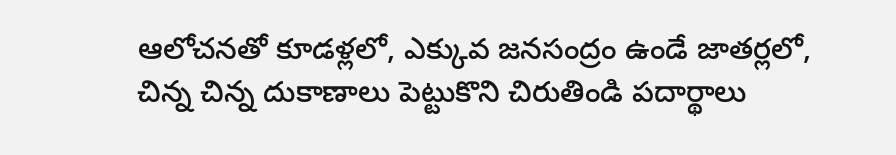ఆలోచనతో కూడళ్లలో, ఎక్కువ జనసంద్రం ఉండే జాతర్లలో, చిన్న చిన్న దుకాణాలు పెట్టుకొని చిరుతిండి పదార్థాలు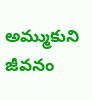అమ్ముకుని జీవనం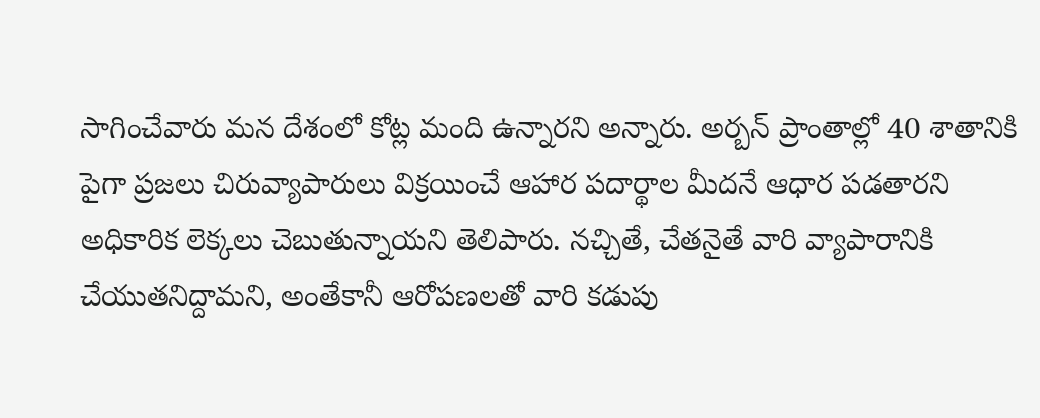సాగించేవారు మన దేశంలో కోట్ల మంది ఉన్నారని అన్నారు. అర్బన్ ప్రాంతాల్లో 40 శాతానికి పైగా ప్రజలు చిరువ్యాపారులు విక్రయించే ఆహార పదార్థాల మీదనే ఆధార పడతారని అధికారిక లెక్కలు చెబుతున్నాయని తెలిపారు. నచ్చితే, చేతనైతే వారి వ్యాపారానికి చేయుతనిద్దామని, అంతేకానీ ఆరోపణలతో వారి కడుపు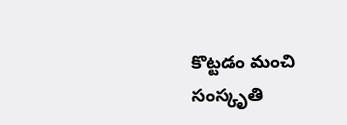కొట్టడం మంచి సంస్కృతి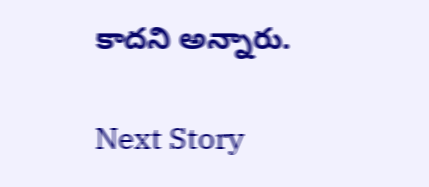కాదని అన్నారు.

Next Story